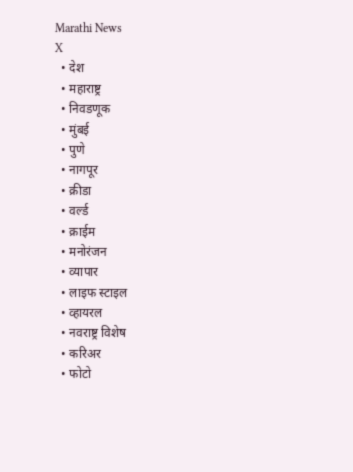Marathi News
X
  • देश
  • महाराष्ट्र
  • निवडणूक
  • मुंबई
  • पुणे
  • नागपूर
  • क्रीडा
  • वर्ल्ड
  • क्राईम
  • मनोरंजन
  • व्यापार
  • लाइफ स्टाइल
  • व्हायरल
  • नवराष्ट्र विशेष
  • करिअर
  • फोटो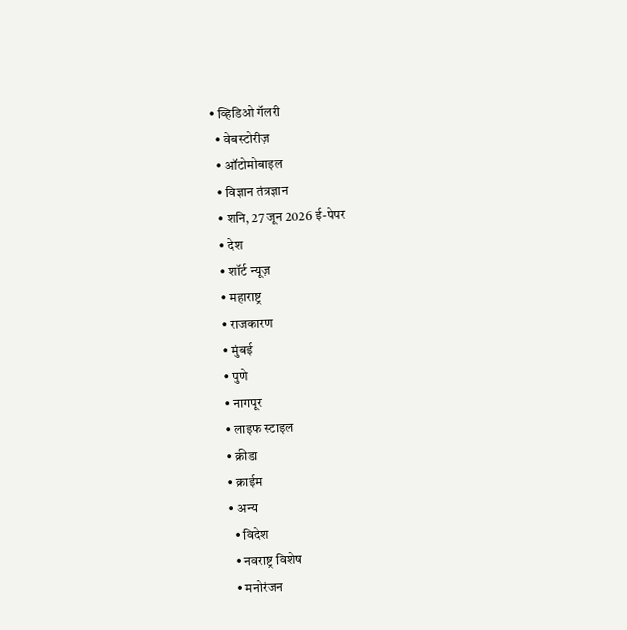• व्हिडिओ गॅलरी
  • वेबस्टोरीज़
  • ऑटोमोबाइल
  • विज्ञान तंत्रज्ञान
  • शनि, 27 जून 2026 ई-पेपर
  • देश
  • शॉर्ट न्यूज़
  • महाराष्ट्र
  • राजकारण
  • मुंबई
  • पुणे
  • नागपूर
  • लाइफ स्टाइल
  • क्रीडा
  • क्राईम
  • अन्य
    • विदेश
    • नवराष्ट्र विशेष
    • मनोरंजन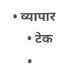• व्यापार
    • टेक
    •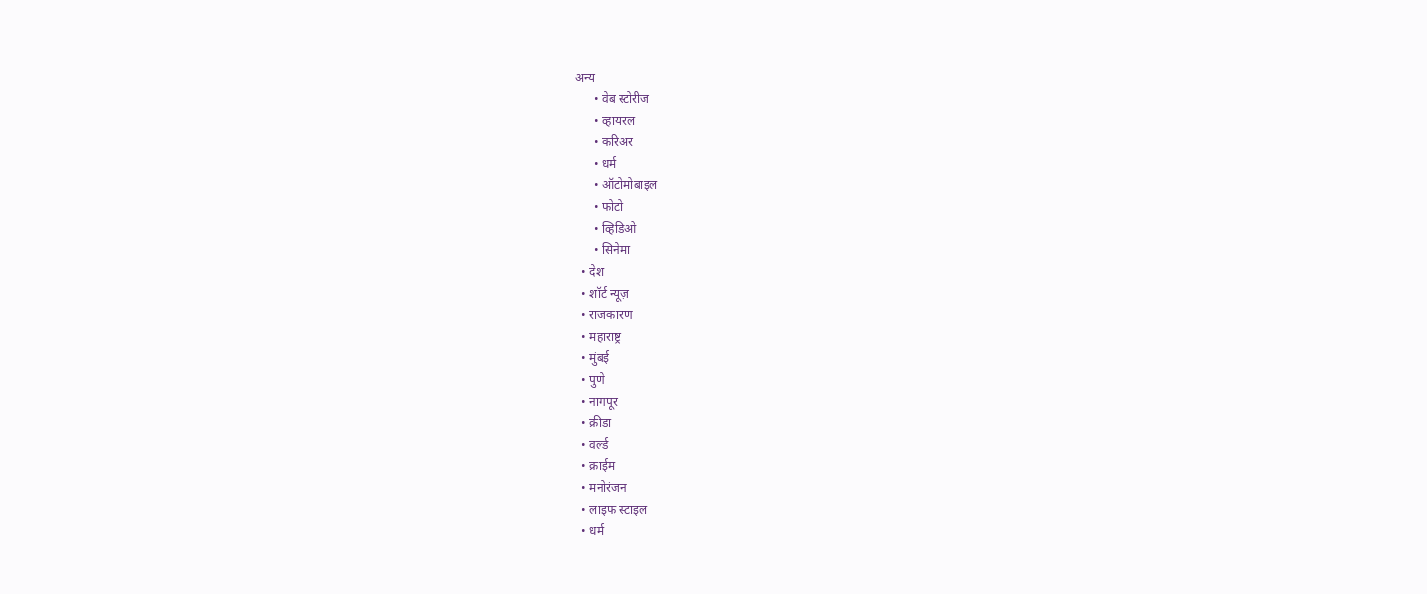अन्य
      • वेब स्टोरीज
      • व्हायरल
      • करिअर
      • धर्म
      • ऑटोमोबाइल
      • फोटो
      • व्हिडिओ
      • सिनेमा
  • देश
  • शॉर्ट न्यूज़
  • राजकारण
  • महाराष्ट्र
  • मुंबई
  • पुणे
  • नागपूर
  • क्रीडा
  • वर्ल्ड
  • क्राईम
  • मनोरंजन
  • लाइफ स्टाइल
  • धर्म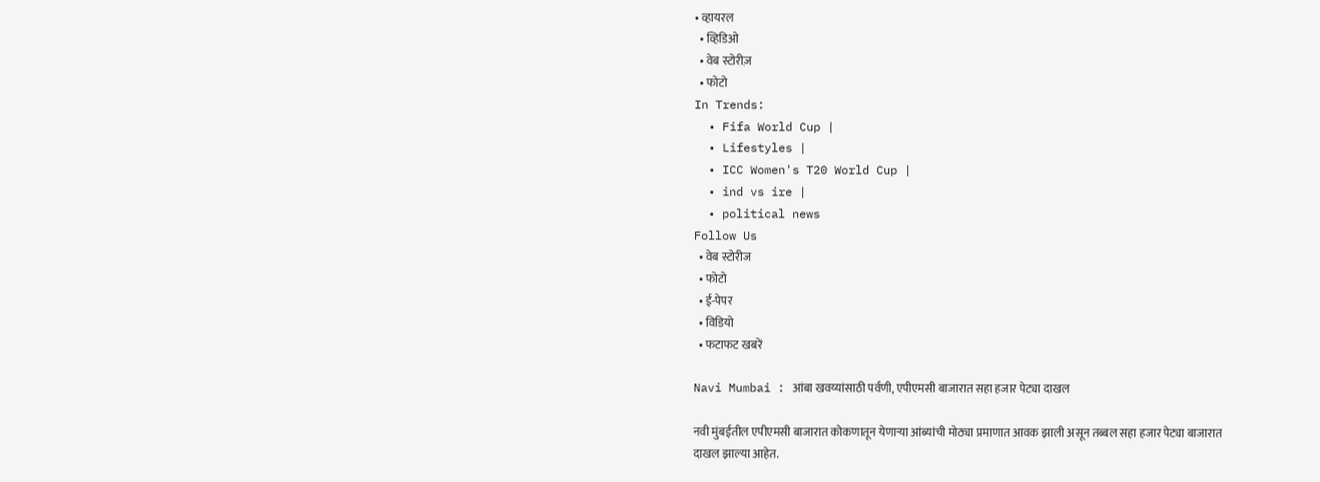• व्हायरल
  • व्हिडिओ
  • वेब स्टोरीज़
  • फोटो
In Trends:
  • Fifa World Cup |
  • Lifestyles |
  • ICC Women's T20 World Cup |
  • ind vs ire |
  • political news
Follow Us
  • वेब स्टोरीज
  • फोटो
  • ई-पेपर
  • विडियो
  • फटाफट खबरें

Navi Mumbai : आंबा खवय्यांसाठी पर्वणी, एपीएमसी बाजारात सहा हजार पेट्या दाखल

नवी मुंबईतील एपीएमसी बाजारात कोकणातून येणाऱ्या आंब्यांची मोठ्या प्रमाणात आवक झाली असून तब्बल सहा हजार पेट्या बाजारात दाखल झाल्या आहेत.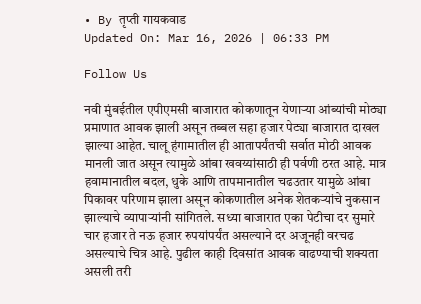• By तृप्ती गायकवाड
Updated On: Mar 16, 2026 | 06:33 PM

Follow Us

नवी मुंबईतील एपीएमसी बाजारात कोकणातून येणाऱ्या आंब्यांची मोठ्या प्रमाणात आवक झाली असून तब्बल सहा हजार पेट्या बाजारात दाखल झाल्या आहेत. चालू हंगामातील ही आतापर्यंतची सर्वात मोठी आवक मानली जात असून त्यामुळे आंबा खवय्यांसाठी ही पर्वणी ठरत आहे. मात्र हवामानातील बदल, धुके आणि तापमानातील चढउतार यामुळे आंबा पिकावर परिणाम झाला असून कोकणातील अनेक शेतकऱ्यांचे नुकसान झाल्याचे व्यापाऱ्यांनी सांगितले. सध्या बाजारात एका पेटीचा दर सुमारे चार हजार ते नऊ हजार रुपयांपर्यंत असल्याने दर अजूनही वरचढ असल्याचे चित्र आहे. पुढील काही दिवसांत आवक वाढण्याची शक्यता असली तरी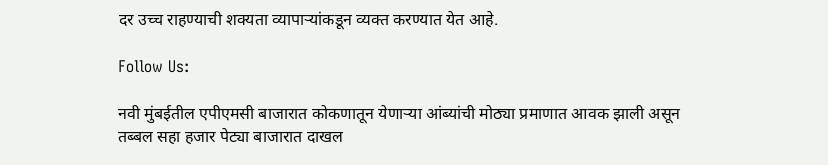दर उच्च राहण्याची शक्यता व्यापाऱ्यांकडून व्यक्त करण्यात येत आहे.

Follow Us:

नवी मुंबईतील एपीएमसी बाजारात कोकणातून येणाऱ्या आंब्यांची मोठ्या प्रमाणात आवक झाली असून तब्बल सहा हजार पेट्या बाजारात दाखल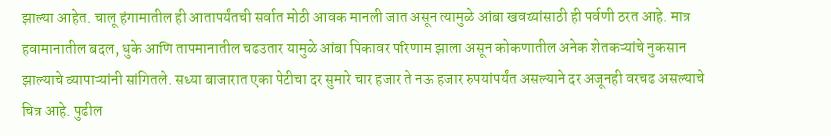झाल्या आहेत. चालू हंगामातील ही आतापर्यंतची सर्वात मोठी आवक मानली जात असून त्यामुळे आंबा खवय्यांसाठी ही पर्वणी ठरत आहे. मात्र हवामानातील बदल, धुके आणि तापमानातील चढउतार यामुळे आंबा पिकावर परिणाम झाला असून कोकणातील अनेक शेतकऱ्यांचे नुकसान झाल्याचे व्यापाऱ्यांनी सांगितले. सध्या बाजारात एका पेटीचा दर सुमारे चार हजार ते नऊ हजार रुपयांपर्यंत असल्याने दर अजूनही वरचढ असल्याचे चित्र आहे. पुढील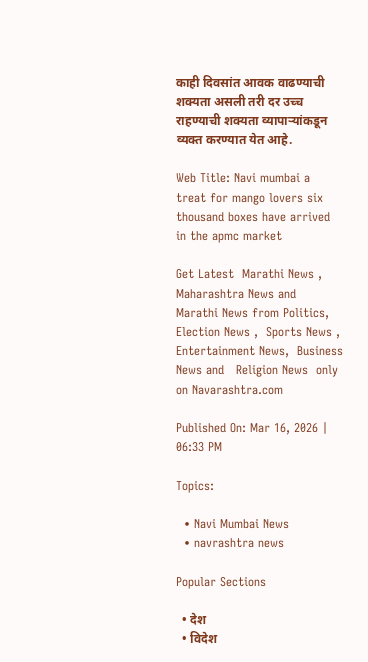काही दिवसांत आवक वाढण्याची शक्यता असली तरी दर उच्च राहण्याची शक्यता व्यापाऱ्यांकडून व्यक्त करण्यात येत आहे.

Web Title: Navi mumbai a treat for mango lovers six thousand boxes have arrived in the apmc market

Get Latest  Marathi News ,  Maharashtra News and  Marathi News from Politics,  Election News ,  Sports News ,  Entertainment News,  Business News and   Religion News  only on Navarashtra.com

Published On: Mar 16, 2026 | 06:33 PM

Topics:

  • Navi Mumbai News
  • navrashtra news

Popular Sections

  • देश
  • विदेश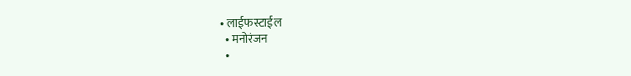• लाईफस्टाईल
  • मनोरंजन
  •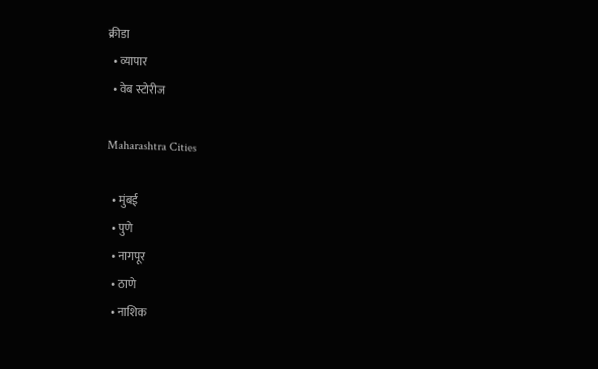क्रीडा
  • व्यापार
  • वेब स्टोरीज

Maharashtra Cities

  • मुंबई
  • पुणे
  • नागपूर
  • ठाणे
  • नाशिक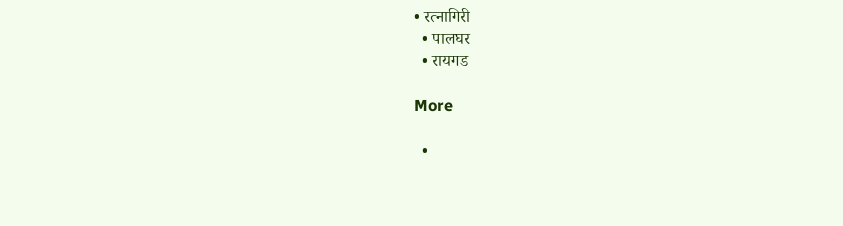• रत्नागिरी
  • पालघर
  • रायगड

More

  •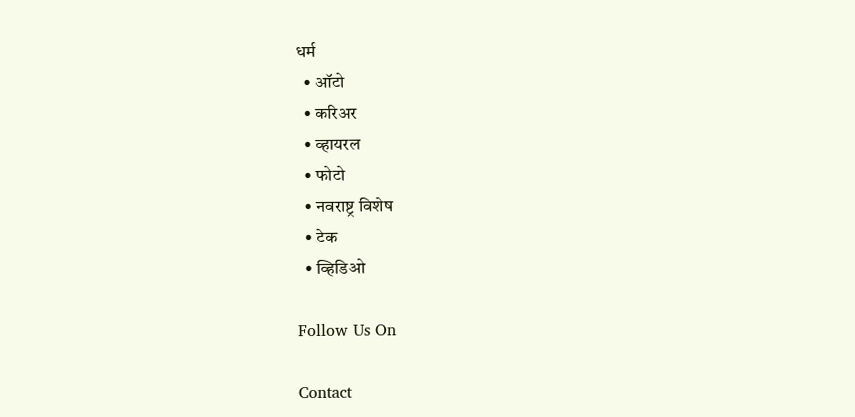धर्म
  • ऑटो
  • करिअर
  • व्हायरल
  • फोटो
  • नवराष्ट्र विशेष
  • टेक
  • व्हिडिओ

Follow Us On

Contact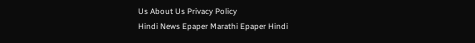Us About Us Privacy Policy
Hindi News Epaper Marathi Epaper Hindi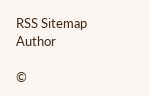RSS Sitemap Author

©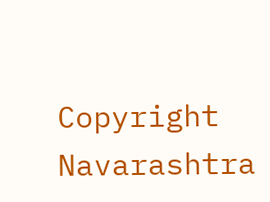Copyright Navarashtra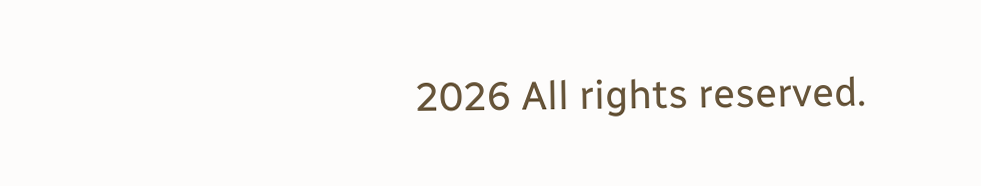2026 All rights reserved.